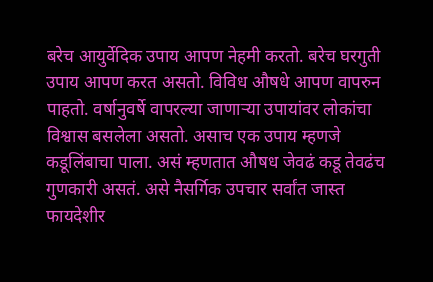बरेच आयुर्वेदिक उपाय आपण नेहमी करतो. बरेच घरगुती उपाय आपण करत असतो. विविध औषधे आपण वापरुन पाहतो. वर्षानुवर्षे वापरल्या जाणाऱ्या उपायांवर लोकांचा विश्वास बसलेला असतो. असाच एक उपाय म्हणजे कडूलिंबाचा पाला. असं म्हणतात औषध जेवढं कडू तेवढंच गुणकारी असतं. असे नैसर्गिक उपचार सर्वांत जास्त फायदेशीर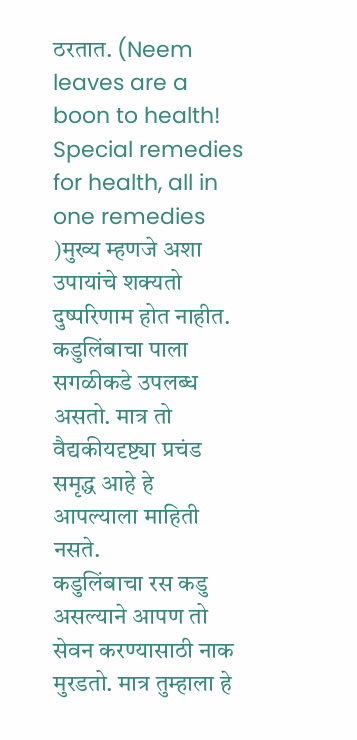ठरतात. (Neem leaves are a boon to health! Special remedies for health, all in one remedies )मुख्य म्हणजे अशा उपायांचे शक्यतो दुष्परिणाम होत नाहीत. कडुलिंबाचा पाला सगळीकडे उपलब्ध असतो. मात्र तो वैद्यकीयदृष्ट्या प्रचंड समृद्ध आहे हे आपल्याला माहिती नसते.
कडुलिंबाचा रस कडु असल्याने आपण तो सेवन करण्यासाठी नाक मुरडतो. मात्र तुम्हाला हे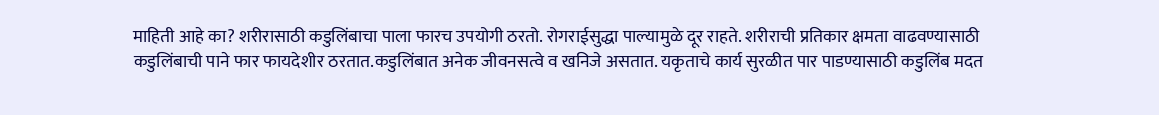माहिती आहे का? शरीरासाठी कडुलिंबाचा पाला फारच उपयोगी ठरतो. रोगराईसुद्धा पाल्यामुळे दूर राहते. शरीराची प्रतिकार क्षमता वाढवण्यासाठी कडुलिंबाची पाने फार फायदेशीर ठरतात.कडुलिंबात अनेक जीवनसत्वे व खनिजे असतात. यकृताचे कार्य सुरळीत पार पाडण्यासाठी कडुलिंब मदत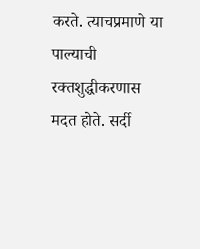करते. त्याचप्रमाणे या पाल्याची रक्तशुद्धीकरणास मदत होते. सर्दी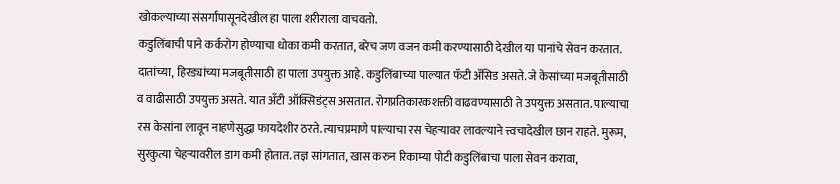खोकल्याच्या संसर्गांपासूनदेखील हा पाला शरीराला वाचवतो.
कडुलिंबाची पाने कर्करोग होण्याचा धोका कमी करतात, बरेच जण वजन कमी करण्यासाठी देखील या पानांचे सेवन करतात. दातांच्या, हिरड्यांच्या मजबूतीसाठी हा पाला उपयुक्त आहे. कडुलिंबाच्या पाल्यात फॅटी ॲसिड असते. जे केसांच्या मजबूतीसाठी व वाढीसाठी उपयुक्त असते. यात अँटी ऑक्सिडंट्स असतात. रोगप्रतिकारकशक्ती वाढवण्यासाठी ते उपयुक्त असतात. पाल्याचा रस केसांना लावून नाहणेसुद्धा फायदेशीर ठरते. त्याचप्रमाणे पाल्याचा रस चेहऱ्यावर लावल्याने त्त्वचादेखील छान राहते. मुरूम, सुरकुत्या चेहऱ्यावरील डाग कमी होतात. तज्ञ सांगतात, खास करुन रिकाम्या पोटी कडुलिंबाचा पाला सेवन करावा,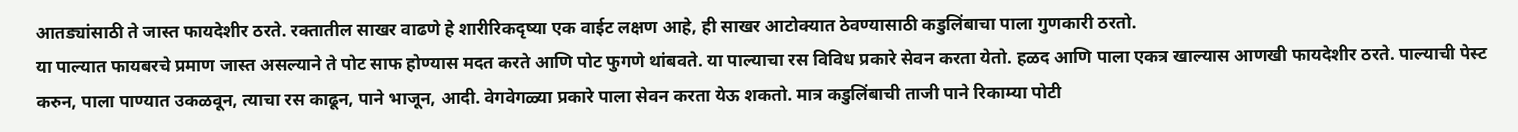आतड्यांसाठी ते जास्त फायदेशीर ठरते. रक्तातील साखर वाढणे हे शारीरिकदृष्या एक वाईट लक्षण आहे, ही साखर आटोक्यात ठेवण्यासाठी कडुलिंबाचा पाला गुणकारी ठरतो.
या पाल्यात फायबरचे प्रमाण जास्त असल्याने ते पोट साफ होण्यास मदत करते आणि पोट फुगणे थांबवते. या पाल्याचा रस विविध प्रकारे सेवन करता येतो. हळद आणि पाला एकत्र खाल्यास आणखी फायदेशीर ठरते. पाल्याची पेस्ट करुन, पाला पाण्यात उकळवून, त्याचा रस काढून, पाने भाजून, आदी. वेगवेगळ्या प्रकारे पाला सेवन करता येऊ शकतो. मात्र कडुलिंबाची ताजी पाने रिकाम्या पोटी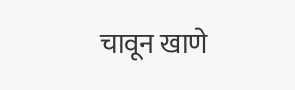चावून खाणे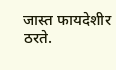जास्त फायदेशीर ठरते.